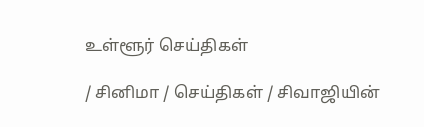உள்ளூர் செய்திகள்

/ சினிமா / செய்திகள் / சிவாஜியின்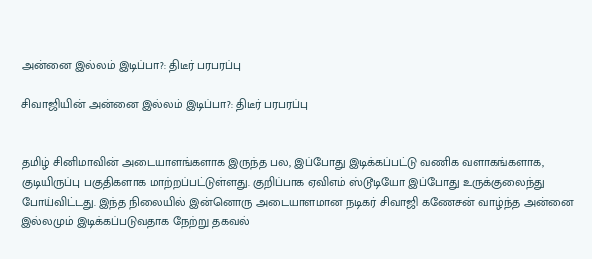அன்னை இல்லம் இடிப்பா?: திடீர் பரபரப்பு

சிவாஜியின் அன்னை இல்லம் இடிப்பா?: திடீர் பரபரப்பு


தமிழ் சினிமாவின் அடையாளங்களாக இருந்த பல, இப்போது இடிக்கப்பட்டு வணிக வளாகங்களாக, குடியிருப்பு பகுதிகளாக மாற்றப்பட்டுள்ளது. குறிப்பாக ஏவிஎம் ஸ்டூடியோ இப்போது உருக்குலைந்து போய்விட்டது. இந்த நிலையில் இன்னொரு அடையாளமான நடிகர் சிவாஜி கணேசன் வாழ்ந்த அன்னை இல்லமும் இடிக்கப்படுவதாக நேற்று தகவல்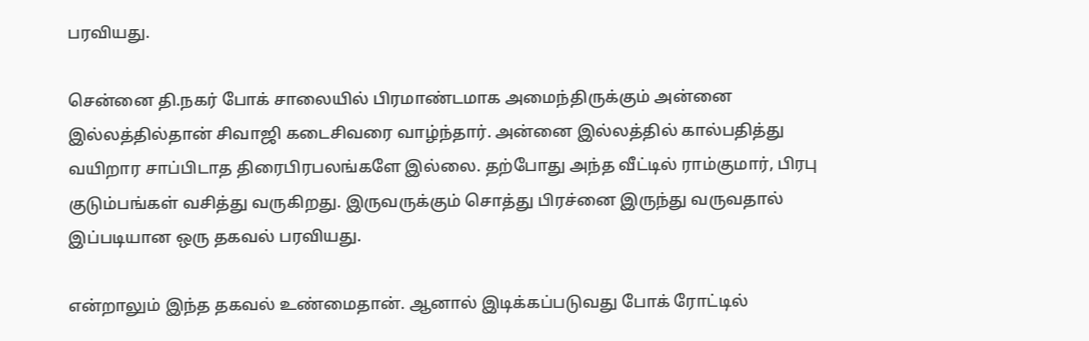பரவியது.

சென்னை தி.நகர் போக் சாலையில் பிரமாண்டமாக அமைந்திருக்கும் அன்னை இல்லத்தில்தான் சிவாஜி கடைசிவரை வாழ்ந்தார். அன்னை இல்லத்தில் கால்பதித்து வயிறார சாப்பிடாத திரைபிரபலங்களே இல்லை. தற்போது அந்த வீட்டில் ராம்குமார், பிரபு குடும்பங்கள் வசித்து வருகிறது. இருவருக்கும் சொத்து பிரச்னை இருந்து வருவதால் இப்படியான ஒரு தகவல் பரவியது.

என்றாலும் இந்த தகவல் உண்மைதான். ஆனால் இடிக்கப்படுவது போக் ரோட்டில்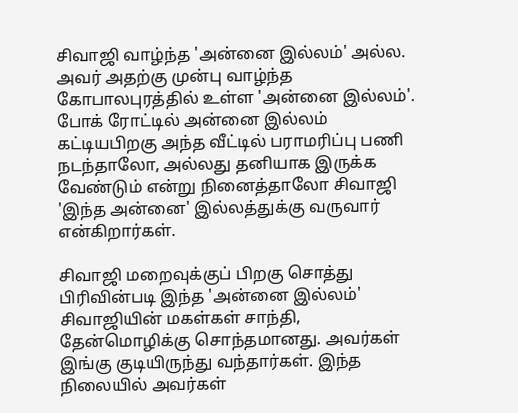சிவாஜி வாழ்ந்த 'அன்னை இல்லம்' அல்ல. அவர் அதற்கு முன்பு வாழ்ந்த கோபாலபுரத்தில் உள்ள 'அன்னை இல்லம்'. போக் ரோட்டில் அன்னை இல்லம் கட்டியபிறகு அந்த வீட்டில் பராமரிப்பு பணி நடந்தாலோ, அல்லது தனியாக இருக்க வேண்டும் என்று நினைத்தாலோ சிவாஜி 'இந்த அன்னை' இல்லத்துக்கு வருவார் என்கிறார்கள்.

சிவாஜி மறைவுக்குப் பிறகு சொத்து பிரிவின்படி இந்த 'அன்னை இல்லம்' சிவாஜியின் மகள்கள் சாந்தி, தேன்மொழிக்கு சொந்தமானது. அவர்கள் இங்கு குடியிருந்து வந்தார்கள். இந்த நிலையில் அவர்கள்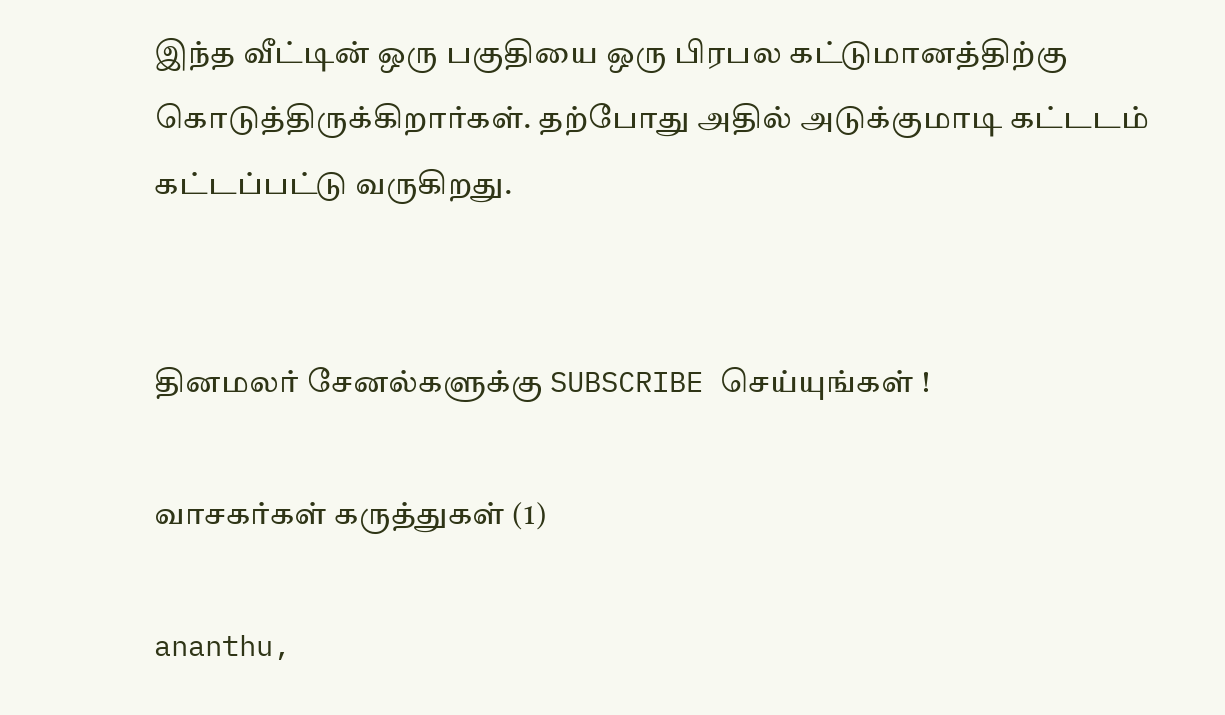இந்த வீட்டின் ஒரு பகுதியை ஒரு பிரபல கட்டுமானத்திற்கு கொடுத்திருக்கிறார்கள். தற்போது அதில் அடுக்குமாடி கட்டடம் கட்டப்பட்டு வருகிறது.


தினமலர் சேனல்களுக்கு SUBSCRIBE செய்யுங்கள் !

வாசகர்கள் கருத்துகள் (1)

ananthu,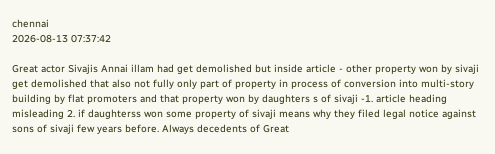chennai
2026-08-13 07:37:42

Great actor Sivajis Annai illam had get demolished but inside article - other property won by sivaji get demolished that also not fully only part of property in process of conversion into multi-story building by flat promoters and that property won by daughters s of sivaji -1. article heading misleading 2. if daughterss won some property of sivaji means why they filed legal notice against sons of sivaji few years before. Always decedents of Great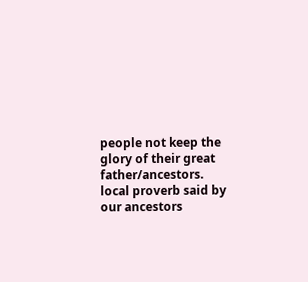people not keep the glory of their great father/ancestors. local proverb said by our ancestors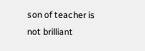son of teacher is not brilliant